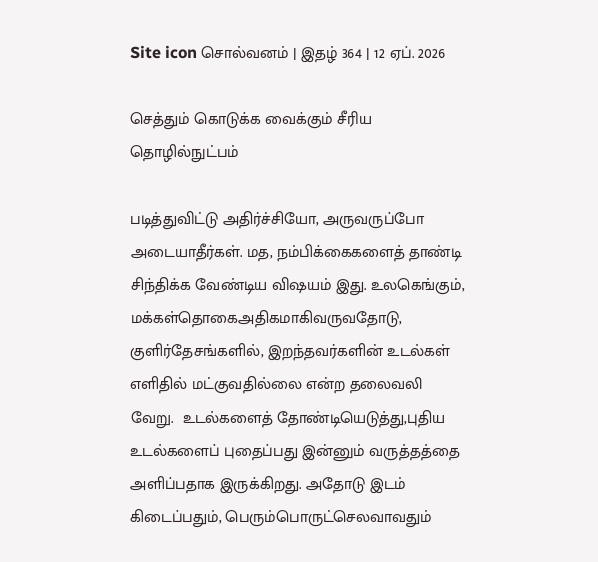Site icon சொல்வனம் | இதழ் 364 | 12 ஏப். 2026

செத்தும் கொடுக்க வைக்கும் சீரிய தொழில்நுட்பம்

படித்துவிட்டு அதிர்ச்சியோ, அருவருப்போ அடையாதீர்கள். மத, நம்பிக்கைகளைத் தாண்டி சிந்திக்க வேண்டிய விஷயம் இது. உலகெங்கும், மக்கள்தொகைஅதிகமாகிவருவதோடு, குளிர்தேசங்களில், இறந்தவர்களின் உடல்கள் எளிதில் மட்குவதில்லை என்ற தலைவலி வேறு.  உடல்களைத் தோண்டியெடுத்து,புதிய உடல்களைப் புதைப்பது இன்னும் வருத்தத்தை அளிப்பதாக இருக்கிறது. அதோடு இடம் கிடைப்பதும், பெரும்பொருட்செலவாவதும்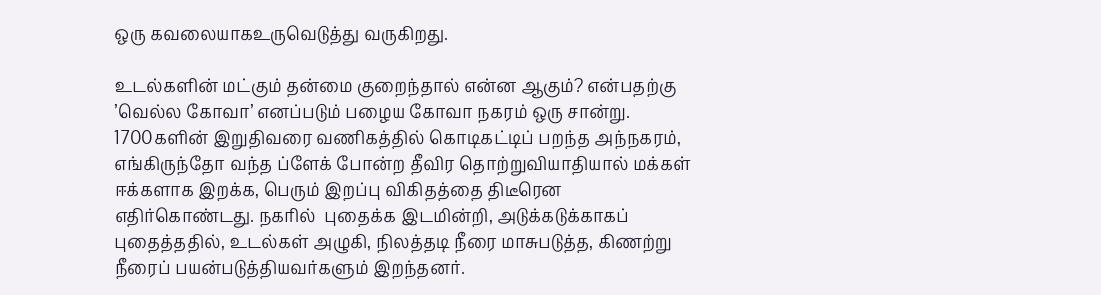ஒரு கவலையாகஉருவெடுத்து வருகிறது.

உடல்களின் மட்கும் தன்மை குறைந்தால் என்ன ஆகும்? என்பதற்கு ’வெல்ல கோவா’ எனப்படும் பழைய கோவா நகரம் ஒரு சான்று. 1700களின் இறுதிவரை வணிகத்தில் கொடிகட்டிப் பறந்த அந்நகரம், எங்கிருந்தோ வந்த ப்ளேக் போன்ற தீவிர தொற்றுவியாதியால் மக்கள் ஈக்களாக இறக்க, பெரும் இறப்பு விகிதத்தை திடீரென எதிர்கொண்டது. நகரில்  புதைக்க இடமின்றி, அடுக்கடுக்காகப் புதைத்ததில், உடல்கள் அழுகி, நிலத்தடி நீரை மாசுபடுத்த, கிணற்று நீரைப் பயன்படுத்தியவர்களும் இறந்தனர்.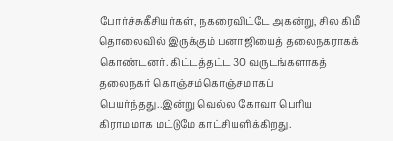போர்ச்சுகீசியர்கள், நகரைவிட்டே அகன்று, சில கிமீ தொலைவில் இருக்கும் பனாஜியைத் தலைநகராகக் கொண்டனர். கிட்டத்தட்ட 30 வருடங்களாகத் தலைநகர் கொஞ்சம்கொஞ்சமாகப் பெயர்ந்தது..இன்று வெல்ல கோவா பெரிய கிராமமாக மட்டுமே காட்சியளிக்கிறது.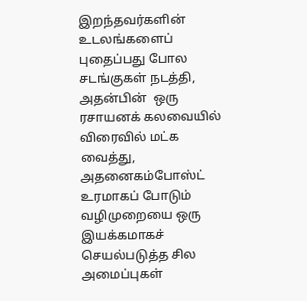இறந்தவர்களின் உடலங்களைப் புதைப்பது போல சடங்குகள் நடத்தி, அதன்பின்  ஒரு ரசாயனக் கலவையில் விரைவில் மட்க வைத்து, அதனைகம்போஸ்ட் உரமாகப் போடும் வழிமுறையை ஒரு இயக்கமாகச் செயல்படுத்த சில அமைப்புகள்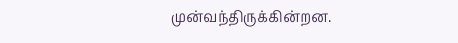முன்வந்திருக்கின்றன.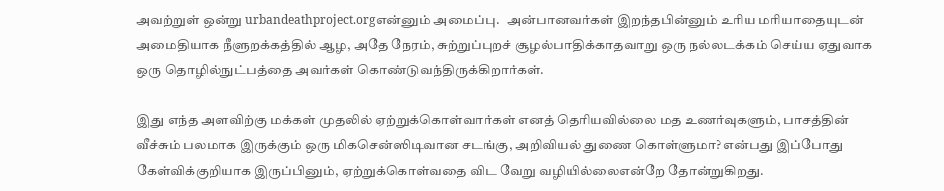அவற்றுள் ஒன்று urbandeathproject.orgஎன்னும் அமைப்பு.   அன்பானவர்கள் இறந்தபின்னும் உரிய மரியாதையுடன் அமைதியாக நீளுறக்கத்தில் ஆழ, அதே நேரம், சுற்றுப்புறச் சூழல்பாதிக்காதவாறு ஒரு நல்லடக்கம் செய்ய ஏதுவாக ஒரு தொழில்நுட்பத்தை அவர்கள் கொண்டுவந்திருக்கிறார்கள்.

இது எந்த அளவிற்கு மக்கள் முதலில் ஏற்றுக்கொள்வார்கள் எனத் தெரியவில்லை மத உணர்வுகளும், பாசத்தின் வீச்சும் பலமாக இருக்கும் ஒரு மிகசென்ஸிடிவான சடங்கு, அறிவியல் துணை கொள்ளுமா? என்பது இப்போது கேள்விக்குறியாக இருப்பினும், ஏற்றுக்கொள்வதை விட வேறு வழியில்லைஎன்றே தோன்றுகிறது.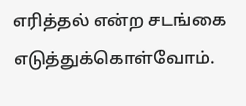எரித்தல் என்ற சடங்கை எடுத்துக்கொள்வோம்.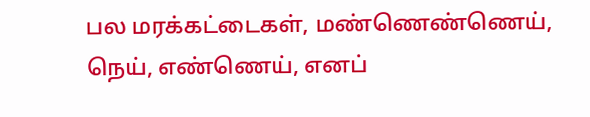பல மரக்கட்டைகள், மண்ணெண்ணெய், நெய், எண்ணெய், எனப்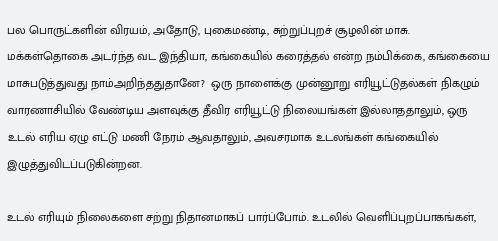பல பொருட்களின் விரயம், அதோடு, புகைமண்டி, சுற்றுப்புறச் சூழலின் மாசு. மக்கள்தொகை அடர்ந்த வட இந்தியா, கங்கையில் கரைத்தல் என்ற நம்பிக்கை, கங்கையை மாசுபடுத்துவது நாம்அறிந்ததுதானே?  ஒரு நாளைக்கு முன்னூறு எரியூட்டுதல்கள் நிகழும் வாரணாசியில் வேண்டிய அளவுக்கு தீவிர எரியூட்டு நிலையங்கள் இல்லாததாலும், ஒரு உடல் எரிய ஏழு எட்டு மணி நேரம் ஆவதாலும், அவசரமாக உடலங்கள் கங்கையில் இழுத்துவிடப்படுகின்றன.

உடல் எரியும் நிலைகளை சற்று நிதானமாகப் பார்ப்போம். உடலில் வெளிப்புறப்பாகங்கள்,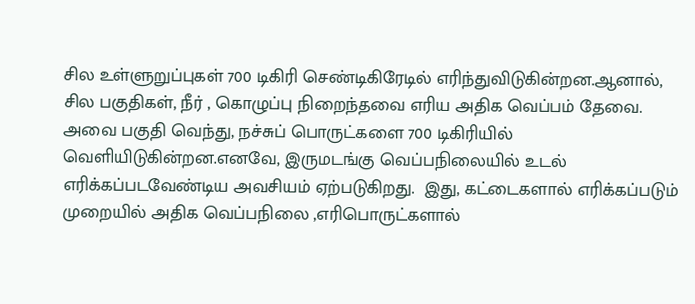சில உள்ளுறுப்புகள் 700 டிகிரி செண்டிகிரேடில் எரிந்துவிடுகின்றன.ஆனால், சில பகுதிகள், நீர் , கொழுப்பு நிறைந்தவை எரிய அதிக வெப்பம் தேவை. அவை பகுதி வெந்து, நச்சுப் பொருட்களை 700 டிகிரியில் வெளியிடுகின்றன.எனவே, இருமடங்கு வெப்பநிலையில் உடல் எரிக்கப்படவேண்டிய அவசியம் ஏற்படுகிறது.  இது, கட்டைகளால் எரிக்கப்படும் முறையில் அதிக வெப்பநிலை ,எரிபொருட்களால்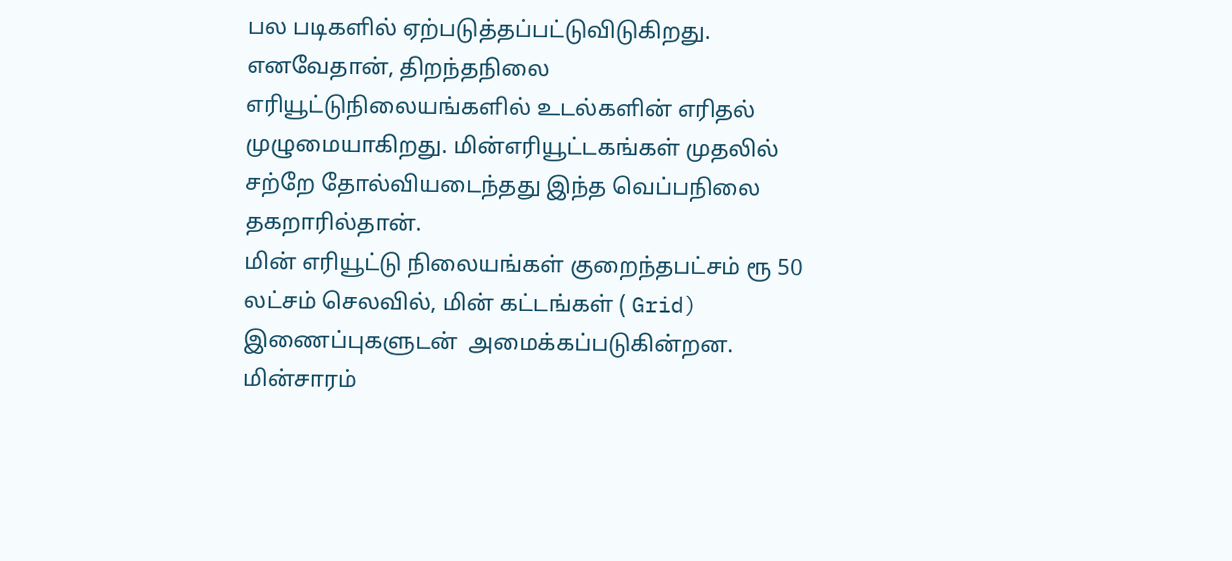பல படிகளில் ஏற்படுத்தப்பட்டுவிடுகிறது. எனவேதான், திறந்தநிலை எரியூட்டுநிலையங்களில் உடல்களின் எரிதல் முழுமையாகிறது. மின்எரியூட்டகங்கள் முதலில் சற்றே தோல்வியடைந்தது இந்த வெப்பநிலை தகறாரில்தான்.
மின் எரியூட்டு நிலையங்கள் குறைந்தபட்சம் ரூ 50 லட்சம் செலவில், மின் கட்டங்கள் ( Grid) இணைப்புகளுடன்  அமைக்கப்படுகின்றன. மின்சாரம்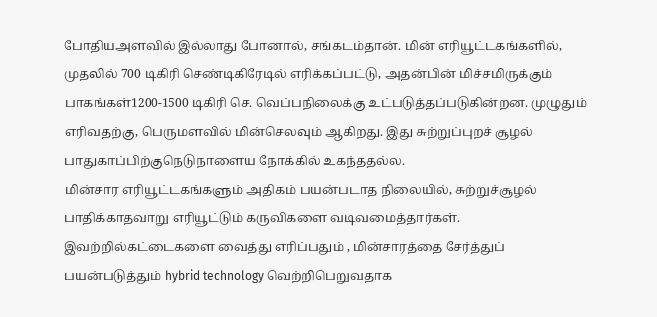போதியஅளவில் இல்லாது போனால், சங்கடம்தான். மின் எரியூட்டகங்களில், முதலில் 700 டிகிரி செண்டிகிரேடில் எரிக்கப்பட்டு, அதன்பின் மிச்சமிருக்கும் பாகங்கள்1200-1500 டிகிரி செ. வெப்பநிலைக்கு உட்படுத்தப்படுகின்றன. முழுதும் எரிவதற்கு, பெருமளவில் மின்செலவும் ஆகிறது. இது சுற்றுப்புறச் சூழல் பாதுகாப்பிற்குநெடுநாளைய நோக்கில் உகந்ததல்ல.
மின்சார எரியூட்டகங்களும் அதிகம் பயன்படாத நிலையில், சுற்றுச்சூழல் பாதிக்காதவாறு எரியூட்டும் கருவிகளை வடிவமைத்தார்கள். இவற்றில்கட்டைகளை வைத்து எரிப்பதும் , மின்சாரத்தை சேர்த்துப் பயன்படுத்தும் hybrid technology வெற்றிபெறுவதாக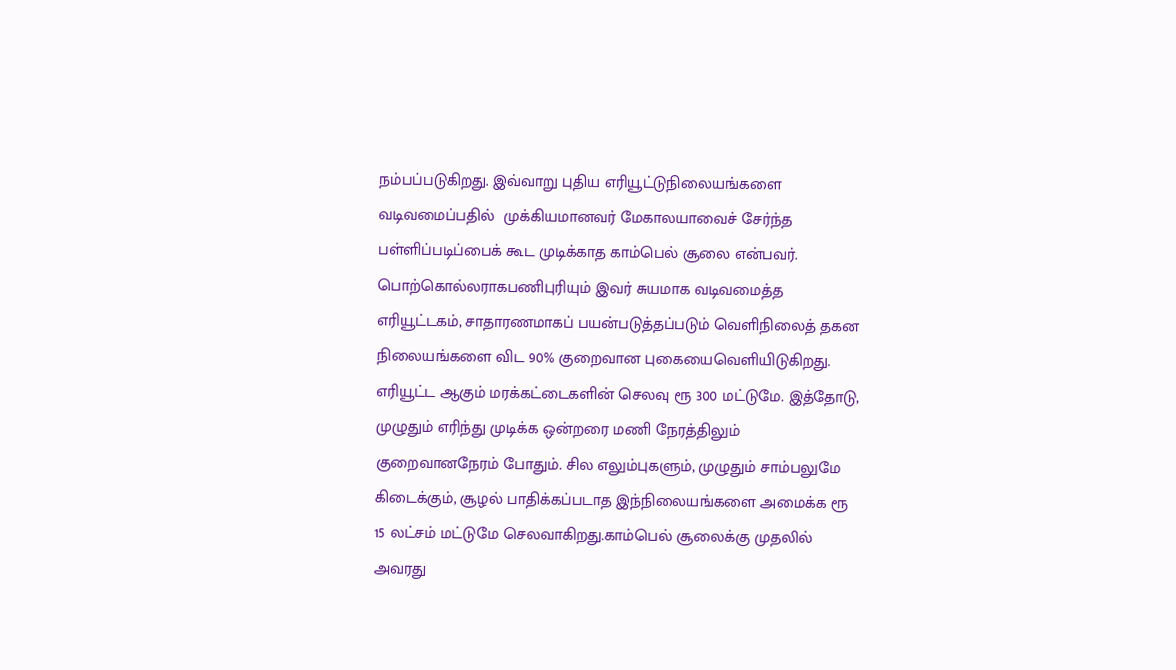நம்பப்படுகிறது. இவ்வாறு புதிய எரியூட்டுநிலையங்களை வடிவமைப்பதில்  முக்கியமானவர் மேகாலயாவைச் சேர்ந்த பள்ளிப்படிப்பைக் கூட முடிக்காத காம்பெல் சூலை என்பவர். பொற்கொல்லராகபணிபுரியும் இவர் சுயமாக வடிவமைத்த எரியூட்டகம், சாதாரணமாகப் பயன்படுத்தப்படும் வெளிநிலைத் தகன நிலையங்களை விட 90% குறைவான புகையைவெளியிடுகிறது. எரியூட்ட ஆகும் மரக்கட்டைகளின் செலவு ரூ 300 மட்டுமே. இத்தோடு, முழுதும் எரிந்து முடிக்க ஒன்றரை மணி நேரத்திலும் குறைவானநேரம் போதும். சில எலும்புகளும், முழுதும் சாம்பலுமே கிடைக்கும், சூழல் பாதிக்கப்படாத இந்நிலையங்களை அமைக்க ரூ 15 லட்சம் மட்டுமே செலவாகிறது.காம்பெல் சூலைக்கு முதலில் அவரது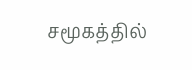சமூகத்தில்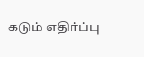கடும் எதிர்ப்பு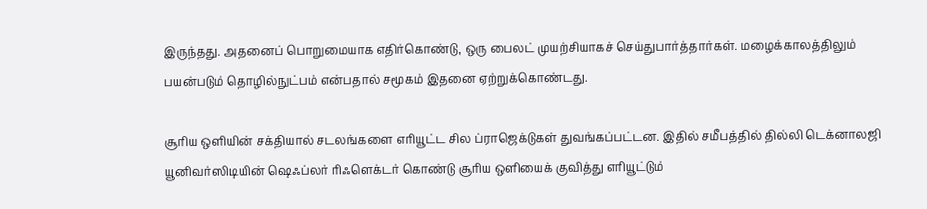இருந்தது. அதனைப் பொறுமையாக எதிர்கொண்டு, ஒரு பைலட் முயற்சியாகச் செய்துபார்த்தார்கள். மழைக்காலத்திலும் பயன்படும் தொழில்நுட்பம் என்பதால் சமூகம் இதனை ஏற்றுக்கொண்டது.

சூரிய ஒளியின் சக்தியால் சடலங்களை எரியூட்ட சில ப்ராஜெக்டுகள் துவங்கப்பட்டன. இதில் சமீபத்தில் தில்லி டெக்னாலஜி யூனிவர்ஸிடியின் ஷெஃப்லர் ரிஃளெக்டர் கொண்டு சூரிய ஒளியைக் குவித்து எரியூட்டும்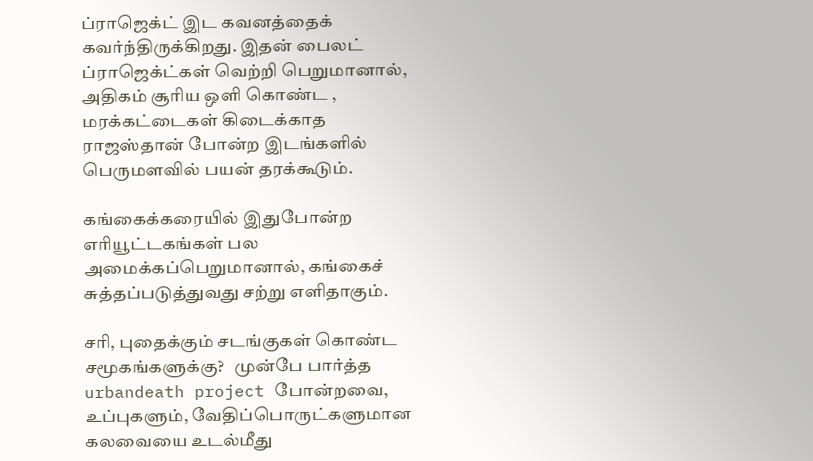ப்ராஜெக்ட் இட கவனத்தைக் கவர்ந்திருக்கிறது. இதன் பைலட் ப்ராஜெக்ட்கள் வெற்றி பெறுமானால், அதிகம் சூரிய ஒளி கொண்ட , மரக்கட்டைகள் கிடைக்காத ராஜஸ்தான் போன்ற இடங்களில் பெருமளவில் பயன் தரக்கூடும்.

கங்கைக்கரையில் இதுபோன்ற எரியூட்டகங்கள் பல அமைக்கப்பெறுமானால், கங்கைச் சுத்தப்படுத்துவது சற்று எளிதாகும்.

சரி, புதைக்கும் சடங்குகள் கொண்ட சமூகங்களுக்கு?   முன்பே பார்த்த urbandeath project போன்றவை, உப்புகளும், வேதிப்பொருட்களுமான கலவையை உடல்மீது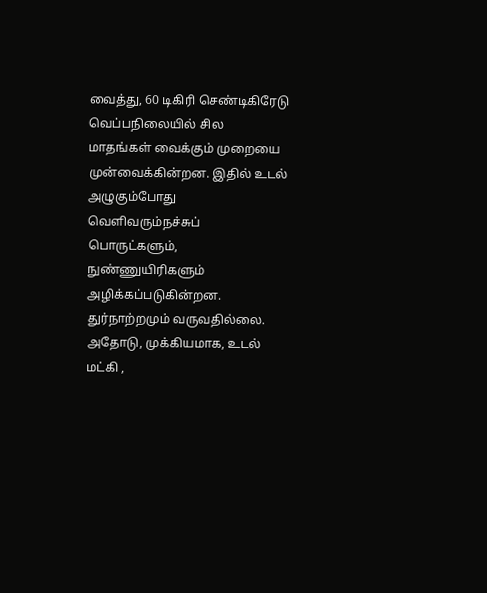வைத்து, 60 டிகிரி செண்டிகிரேடு வெப்பநிலையில் சில மாதங்கள் வைக்கும் முறையை முன்வைக்கின்றன. இதில் உடல் அழுகும்போது வெளிவரும்நச்சுப் பொருட்களும், நுண்ணுயிரிகளும் அழிக்கப்படுகின்றன. துர்நாற்றமும் வருவதில்லை. அதோடு, முக்கியமாக, உடல் மட்கி ,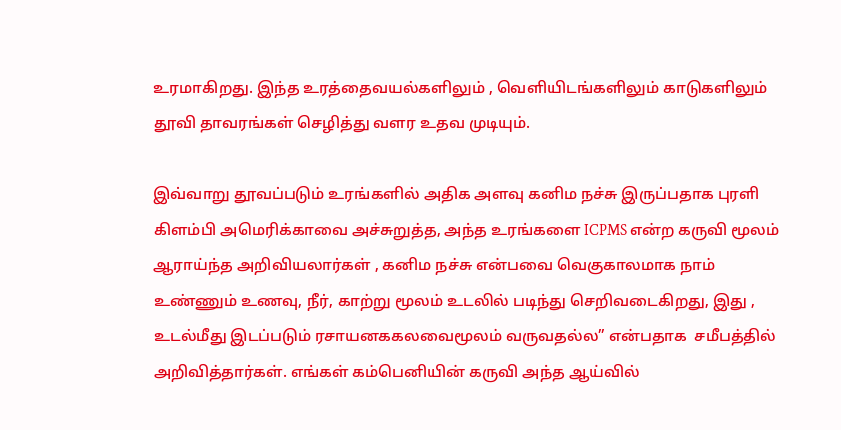உரமாகிறது. இந்த உரத்தைவயல்களிலும் , வெளியிடங்களிலும் காடுகளிலும் தூவி தாவரங்கள் செழித்து வளர உதவ முடியும்.

இவ்வாறு தூவப்படும் உரங்களில் அதிக அளவு கனிம நச்சு இருப்பதாக புரளி கிளம்பி அமெரிக்காவை அச்சுறுத்த, அந்த உரங்களை ICPMS என்ற கருவி மூலம்  ஆராய்ந்த அறிவியலார்கள் , கனிம நச்சு என்பவை வெகுகாலமாக நாம் உண்ணும் உணவு, நீர், காற்று மூலம் உடலில் படிந்து செறிவடைகிறது, இது , உடல்மீது இடப்படும் ரசாயனககலவைமூலம் வருவதல்ல” என்பதாக  சமீபத்தில் அறிவித்தார்கள். எங்கள் கம்பெனியின் கருவி அந்த ஆய்வில்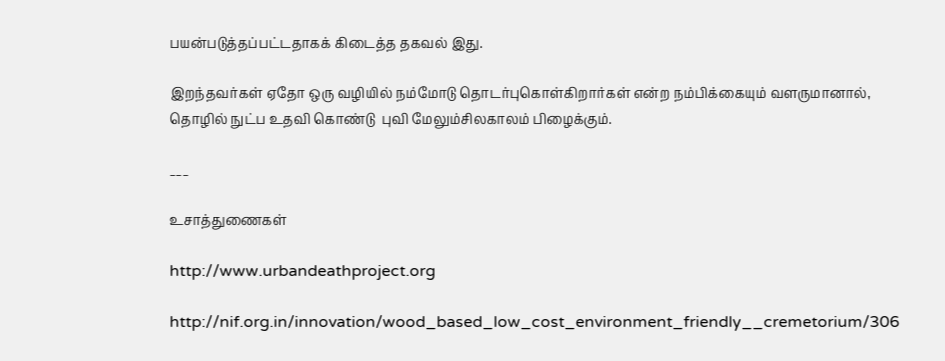பயன்படுத்தப்பட்டதாகக் கிடைத்த தகவல் இது.

இறந்தவர்கள் ஏதோ ஒரு வழியில் நம்மோடு தொடர்புகொள்கிறார்கள் என்ற நம்பிக்கையும் வளருமானால், தொழில் நுட்ப உதவி கொண்டு  புவி மேலும்சிலகாலம் பிழைக்கும்.

___

உசாத்துணைகள்

http://www.urbandeathproject.org

http://nif.org.in/innovation/wood_based_low_cost_environment_friendly__cremetorium/306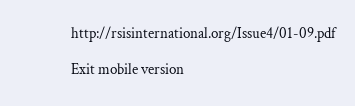http://rsisinternational.org/Issue4/01-09.pdf

Exit mobile version